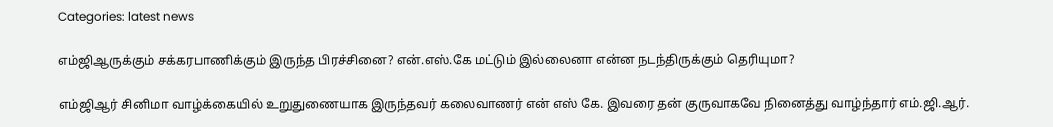Categories: latest news

எம்ஜிஆருக்கும் சக்கரபாணிக்கும் இருந்த பிரச்சினை? என்.எஸ்.கே மட்டும் இல்லைனா என்ன நடந்திருக்கும் தெரியுமா?

எம்ஜிஆர் சினிமா வாழ்க்கையில் உறுதுணையாக இருந்தவர் கலைவாணர் என் எஸ் கே. இவரை தன் குருவாகவே நினைத்து வாழ்ந்தார் எம்.ஜி.ஆர்.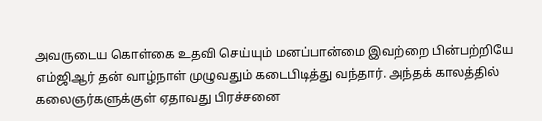அவருடைய கொள்கை உதவி செய்யும் மனப்பான்மை இவற்றை பின்பற்றியே எம்ஜிஆர் தன் வாழ்நாள் முழுவதும் கடைபிடித்து வந்தார். அந்தக் காலத்தில் கலைஞர்களுக்குள் ஏதாவது பிரச்சனை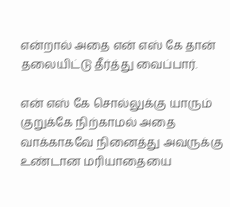என்றால் அதை என் எஸ் கே தான் தலையிட்டு தீர்த்து வைப்பார்.

என் எஸ் கே சொல்லுக்கு யாரும் குறுக்கே நிற்காமல் அதை வாக்காகவே நினைத்து அவருக்கு உண்டான மரியாதையை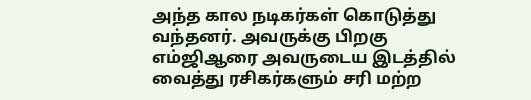அந்த கால நடிகர்கள் கொடுத்து வந்தனர். அவருக்கு பிறகு எம்ஜிஆரை அவருடைய இடத்தில் வைத்து ரசிகர்களும் சரி மற்ற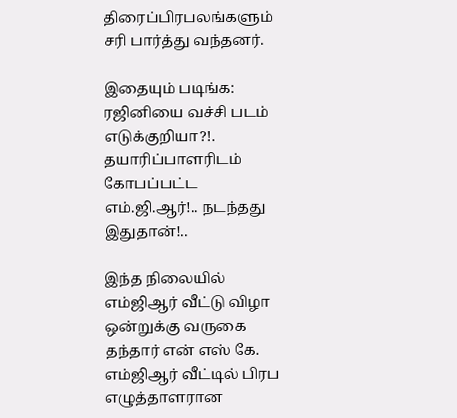திரைப்பிரபலங்களும் சரி பார்த்து வந்தனர்.

இதையும் படிங்க: ரஜினியை வச்சி படம் எடுக்குறியா?!. தயாரிப்பாளரிடம் கோபப்பட்ட எம்.ஜி.ஆர்!.. நடந்தது இதுதான்!..

இந்த நிலையில் எம்ஜிஆர் வீட்டு விழா ஒன்றுக்கு வருகை தந்தார் என் எஸ் கே. எம்ஜிஆர் வீட்டில் பிரப எழுத்தாளரான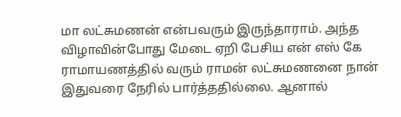மா லட்சுமணன் என்பவரும் இருந்தாராம். அந்த விழாவின்போது மேடை ஏறி பேசிய என் எஸ் கே ராமாயணத்தில் வரும் ராமன் லட்சுமணனை நான் இதுவரை நேரில் பார்த்ததில்லை. ஆனால்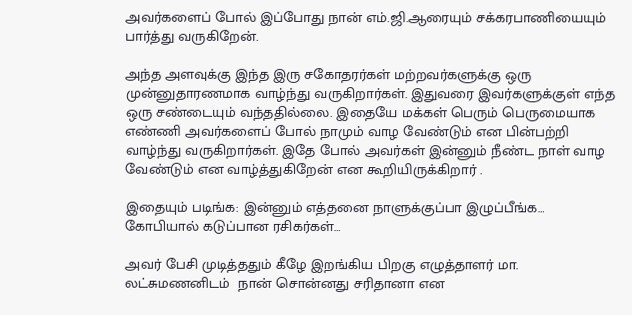அவர்களைப் போல் இப்போது நான் எம்.ஜி.ஆரையும் சக்கரபாணியையும் பார்த்து வருகிறேன்.

அந்த அளவுக்கு இந்த இரு சகோதரர்கள் மற்றவர்களுக்கு ஒரு முன்னுதாரணமாக வாழ்ந்து வருகிறார்கள். இதுவரை இவர்களுக்குள் எந்த ஒரு சண்டையும் வந்ததில்லை. இதையே மக்கள் பெரும் பெருமையாக எண்ணி அவர்களைப் போல் நாமும் வாழ வேண்டும் என பின்பற்றி வாழ்ந்து வருகிறார்கள். இதே போல் அவர்கள் இன்னும் நீண்ட நாள் வாழ வேண்டும் என வாழ்த்துகிறேன் என கூறியிருக்கிறார் .

இதையும் படிங்க: இன்னும் எத்தனை நாளுக்குப்பா இழுப்பீங்க… கோபியால் கடுப்பான ரசிகர்கள்…

அவர் பேசி முடித்ததும் கீழே இறங்கிய பிறகு எழுத்தாளர் மா. லட்சுமணனிடம்  நான் சொன்னது சரிதானா என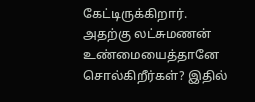கேட்டிருக்கிறார். அதற்கு லட்சுமணன் உண்மையைத்தானே சொல்கிறீர்கள்? இதில்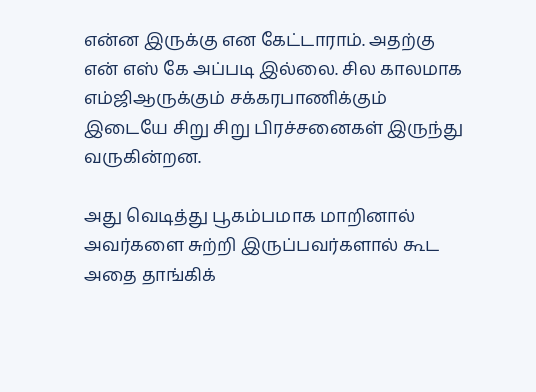என்ன இருக்கு என கேட்டாராம். அதற்கு என் எஸ் கே அப்படி இல்லை. சில காலமாக எம்ஜிஆருக்கும் சக்கரபாணிக்கும் இடையே சிறு சிறு பிரச்சனைகள் இருந்து வருகின்றன.

அது வெடித்து பூகம்பமாக மாறினால் அவர்களை சுற்றி இருப்பவர்களால் கூட அதை தாங்கிக்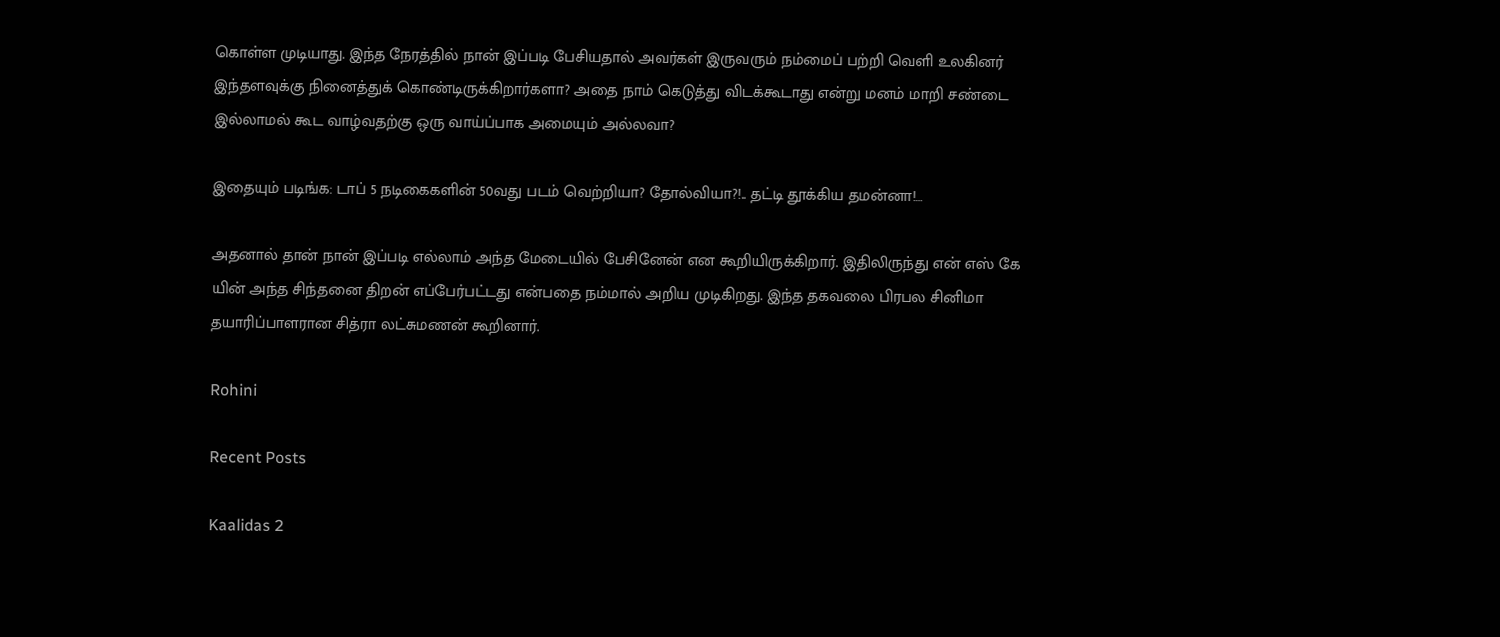கொள்ள முடியாது. இந்த நேரத்தில் நான் இப்படி பேசியதால் அவர்கள் இருவரும் நம்மைப் பற்றி வெளி உலகினர் இந்தளவுக்கு நினைத்துக் கொண்டிருக்கிறார்களா? அதை நாம் கெடுத்து விடக்கூடாது என்று மனம் மாறி சண்டை இல்லாமல் கூட வாழ்வதற்கு ஒரு வாய்ப்பாக அமையும் அல்லவா?

இதையும் படிங்க: டாப் 5 நடிகைகளின் 50வது படம் வெற்றியா? தோல்வியா?!.. தட்டி தூக்கிய தமன்னா!…

அதனால் தான் நான் இப்படி எல்லாம் அந்த மேடையில் பேசினேன் என கூறியிருக்கிறார். இதிலிருந்து என் எஸ் கே யின் அந்த சிந்தனை திறன் எப்பேர்பட்டது என்பதை நம்மால் அறிய முடிகிறது. இந்த தகவலை பிரபல சினிமா தயாரிப்பாளரான சித்ரா லட்சுமணன் கூறினார்.

Rohini

Recent Posts

Kaalidas 2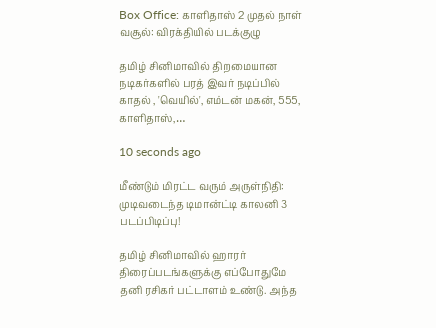Box Office: காளிதாஸ் 2 முதல் நாள் வசூல்: விரக்தியில் படக்குழு

தமிழ் சினிமாவில் திறமையான நடிகர்களில் பரத் இவர் நடிப்பில் காதல் , 'வெயில்', எம்டன் மகன், 555, காளிதாஸ்,…

10 seconds ago

மீண்டும் மிரட்ட வரும் அருள்நிதி: முடிவடைந்த டிமான்ட்டி காலனி 3 படப்பிடிப்பு!

தமிழ் சினிமாவில் ஹாரர் திரைப்படங்களுக்கு எப்போதுமே தனி ரசிகர் பட்டாளம் உண்டு. அந்த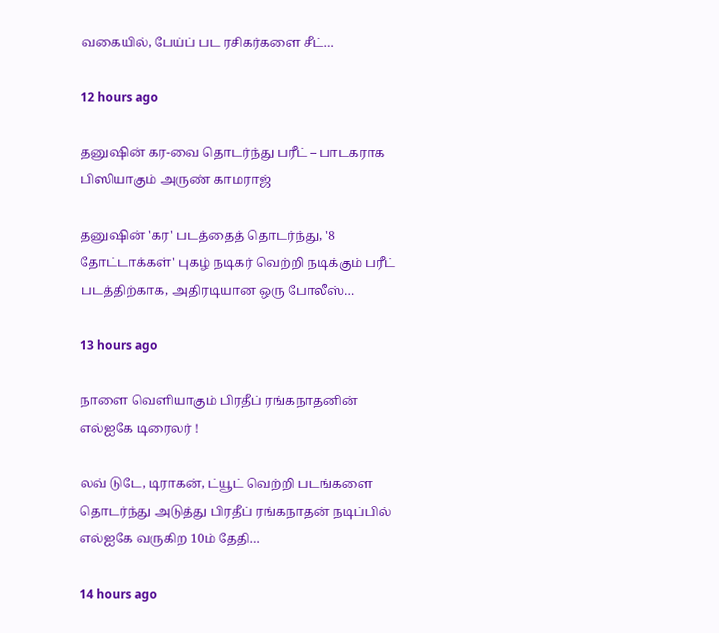வகையில், பேய்ப் பட ரசிகர்களை சீட்…

12 hours ago

தனுஷின் கர-வை தொடர்ந்து பரீட் – பாடகராக பிஸியாகும் அருண் காமராஜ்

தனுஷின் 'கர' படத்தைத் தொடர்ந்து, '8 தோட்டாக்கள்' புகழ் நடிகர் வெற்றி நடிக்கும் பரீட் படத்திற்காக, அதிரடியான ஒரு போலீஸ்…

13 hours ago

நாளை வெளியாகும் பிரதீப் ரங்கநாதனின் எல்ஐகே டிரைலர் !

லவ் டுடே, டிராகன், ட்யூட் வெற்றி படங்களை தொடர்ந்து அடுத்து பிரதீப் ரங்கநாதன் நடிப்பில் எல்ஐகே வருகிற 10ம் தேதி…

14 hours ago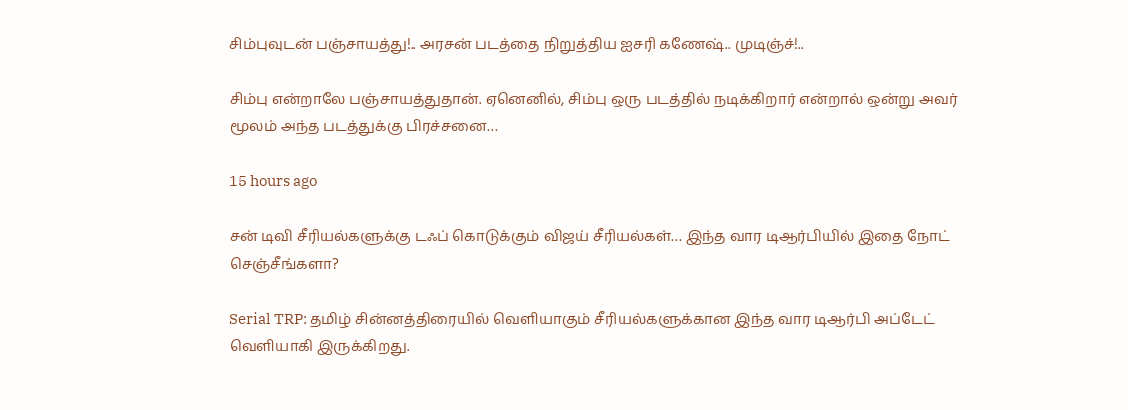சிம்புவுடன் பஞ்சாயத்து!.. அரசன் படத்தை நிறுத்திய ஐசரி கணேஷ்.. முடிஞ்ச்!..

சிம்பு என்றாலே பஞ்சாயத்துதான். ஏனெனில், சிம்பு ஒரு படத்தில் நடிக்கிறார் என்றால் ஒன்று அவர் மூலம் அந்த படத்துக்கு பிரச்சனை…

15 hours ago

சன் டிவி சீரியல்களுக்கு டஃப் கொடுக்கும் விஜய் சீரியல்கள்… இந்த வார டிஆர்பியில் இதை நோட் செஞ்சீங்களா?

Serial TRP: தமிழ் சின்னத்திரையில் வெளியாகும் சீரியல்களுக்கான இந்த வார டிஆர்பி அப்டேட் வெளியாகி இருக்கிறது.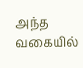அந்த வகையில்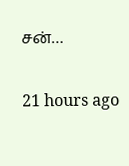சன்…

21 hours ago